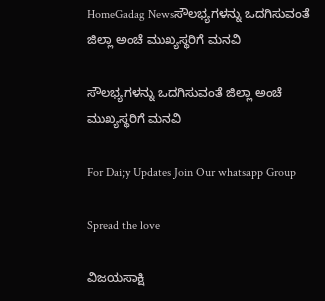HomeGadag Newsಸೌಲಭ್ಯಗಳನ್ನು ಒದಗಿಸುವಂತೆ ಜಿಲ್ಲಾ ಅಂಚೆ ಮುಖ್ಯಸ್ಥರಿಗೆ ಮನವಿ

ಸೌಲಭ್ಯಗಳನ್ನು ಒದಗಿಸುವಂತೆ ಜಿಲ್ಲಾ ಅಂಚೆ ಮುಖ್ಯಸ್ಥರಿಗೆ ಮನವಿ

For Dai;y Updates Join Our whatsapp Group

Spread the love

ವಿಜಯಸಾಕ್ಷಿ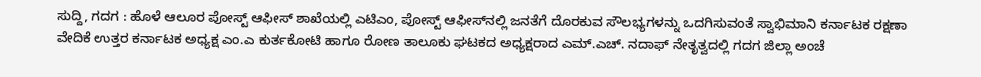ಸುದ್ದಿ, ಗದಗ : ಹೊಳೆ ಆಲೂರ ಪೋಸ್ಟ್ ಆಫೀಸ್ ಶಾಖೆಯಲ್ಲಿ ಎಟಿಎಂ, ಪೋಸ್ಟ್ ಆಫೀಸ್‌ನಲ್ಲಿ ಜನತೆಗೆ ದೊರಕುವ ಸೌಲಭ್ಯಗಳನ್ನು ಒದಗಿಸುವಂತೆ ಸ್ವಾಭಿಮಾನಿ ಕರ್ನಾಟಕ ರಕ್ಷಣಾ ವೇದಿಕೆ ಉತ್ತರ ಕರ್ನಾಟಕ ಅಧ್ಯಕ್ಷ ಎಂ.ಎ ಕುರ್ತಕೋಟಿ ಹಾಗೂ ರೋಣ ತಾಲೂಕು ಘಟಕದ ಅಧ್ಯಕ್ಷರಾದ ಎಮ್.ಎಚ್. ನದಾಫ್ ನೇತೃತ್ವದಲ್ಲಿ ಗದಗ ಜಿಲ್ಲಾ ಅಂಚೆ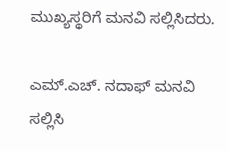ಮುಖ್ಯಸ್ಥರಿಗೆ ಮನವಿ ಸಲ್ಲಿಸಿದರು.

ಎಮ್.ಎಚ್. ನದಾಫ್ ಮನವಿ ಸಲ್ಲಿಸಿ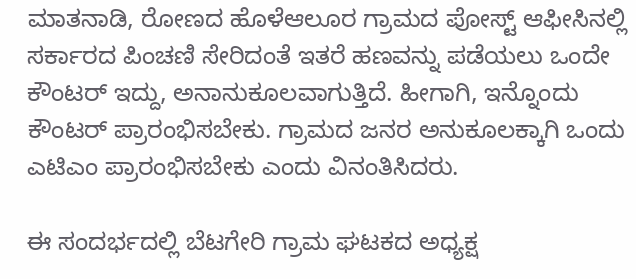ಮಾತನಾಡಿ, ರೋಣದ ಹೊಳೆಆಲೂರ ಗ್ರಾಮದ ಪೋಸ್ಟ್ ಆಫೀಸಿನಲ್ಲಿ ಸರ್ಕಾರದ ಪಿಂಚಣಿ ಸೇರಿದಂತೆ ಇತರೆ ಹಣವನ್ನು ಪಡೆಯಲು ಒಂದೇ ಕೌಂಟರ್ ಇದ್ದು, ಅನಾನುಕೂಲವಾಗುತ್ತಿದೆ. ಹೀಗಾಗಿ, ಇನ್ನೊಂದು ಕೌಂಟರ್ ಪ್ರಾರಂಭಿಸಬೇಕು. ಗ್ರಾಮದ ಜನರ ಅನುಕೂಲಕ್ಕಾಗಿ ಒಂದು ಎಟಿಎಂ ಪ್ರಾರಂಭಿಸಬೇಕು ಎಂದು ವಿನಂತಿಸಿದರು.

ಈ ಸಂದರ್ಭದಲ್ಲಿ ಬೆಟಗೇರಿ ಗ್ರಾಮ ಘಟಕದ ಅಧ್ಯಕ್ಷ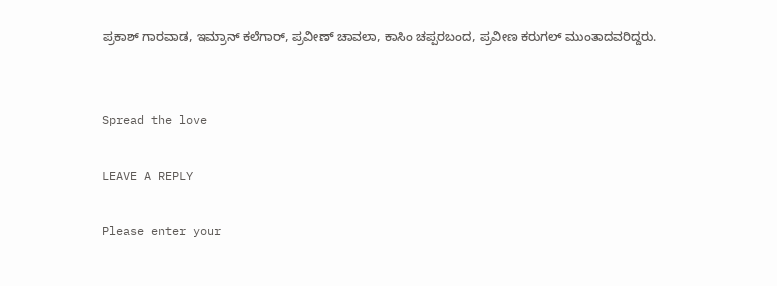ಪ್ರಕಾಶ್ ಗಾರವಾಡ, ಇಮ್ರಾನ್ ಕಲೆಗಾರ್, ಪ್ರವೀಣ್ ಚಾವಲಾ, ಕಾಸಿಂ ಚಪ್ಪರಬಂದ, ಪ್ರವೀಣ ಕರುಗಲ್ ಮುಂತಾದವರಿದ್ದರು.


Spread the love

LEAVE A REPLY

Please enter your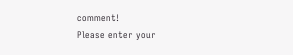comment!
Please enter your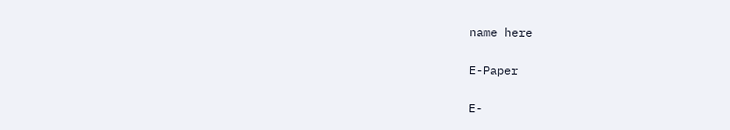name here

E-Paper

E-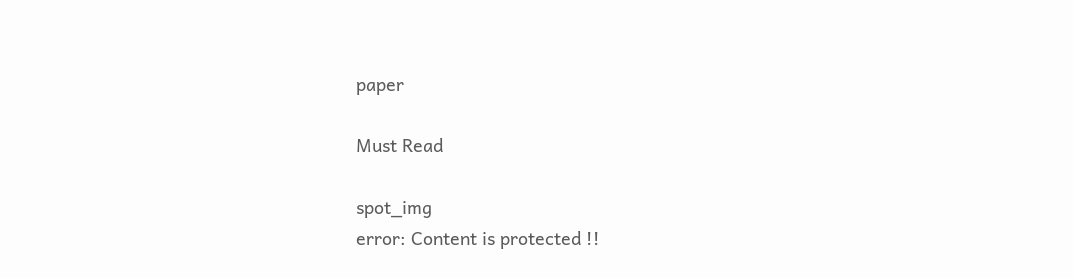paper

Must Read

spot_img
error: Content is protected !!